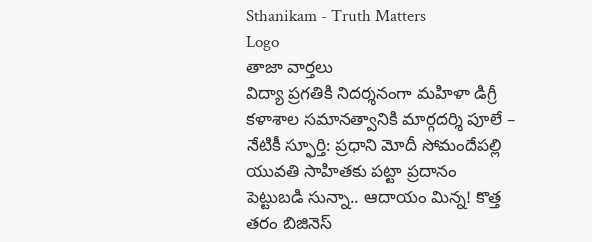Sthanikam - Truth Matters
Logo
తాజా వార్తలు
విద్యా ప్రగతికి నిదర్శనంగా మహిళా డిగ్రీ కళాశాల సమానత్వానికి మార్గదర్శి పూలే – నేటికీ స్ఫూర్తి: ప్రధాని మోదీ సోమందేపల్లి యువతి సాహితకు పట్టా ప్రదానం పెట్టుబడి సున్నా.. ఆదాయం మిన్న! కొత్త తరం బిజినెస్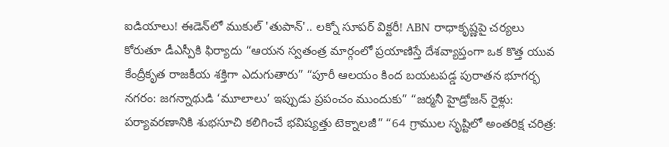ఐడియాలు! ఈడెన్‌లో ముకుల్ 'తుపాన్'.. లక్నో సూపర్ విక్టరీ! ABN రాధాకృష్ణపై చర్యలు కోరుతూ డీఎస్పీకి ఫిర్యాదు “ఆయన స్వతంత్ర మార్గంలో ప్రయాణిస్తే దేశవ్యాప్తంగా ఒక కొత్త యువ కేంద్రీకృత రాజకీయ శక్తిగా ఎదుగుతారు” “పూరీ ఆలయం కింద బయటపడ్డ పురాతన భూగర్భ నగరం: జగన్నాథుడి ‘మూలాలు’ ఇప్పుడు ప్రపంచం ముందుకు” “జర్మనీ హైడ్రోజన్ రైళ్లు: పర్యావరణానికి శుభసూచి కలిగించే భవిష్యత్తు టెక్నాలజీ” “64 గ్రాముల సృష్టిలో అంతరిక్ష చరిత్ర: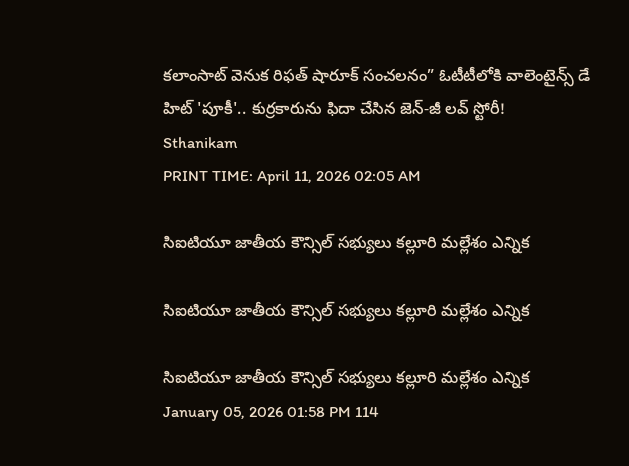కలాంసాట్ వెనుక రిఫత్ షారూక్ సంచలనం” ఓటీటీలోకి వాలెంటైన్స్ డే హిట్ 'పూకీ'.. కుర్రకారును ఫిదా చేసిన జెన్-జీ లవ్ స్టోరీ!
Sthanikam
PRINT TIME: April 11, 2026 02:05 AM

సిఐటియూ జాతీయ కౌన్సిల్ సభ్యులు కల్లూరి మల్లేశం ఎన్నిక

సిఐటియూ జాతీయ కౌన్సిల్ సభ్యులు కల్లూరి మల్లేశం ఎన్నిక

సిఐటియూ జాతీయ కౌన్సిల్ సభ్యులు కల్లూరి మల్లేశం ఎన్నిక
January 05, 2026 01:58 PM 114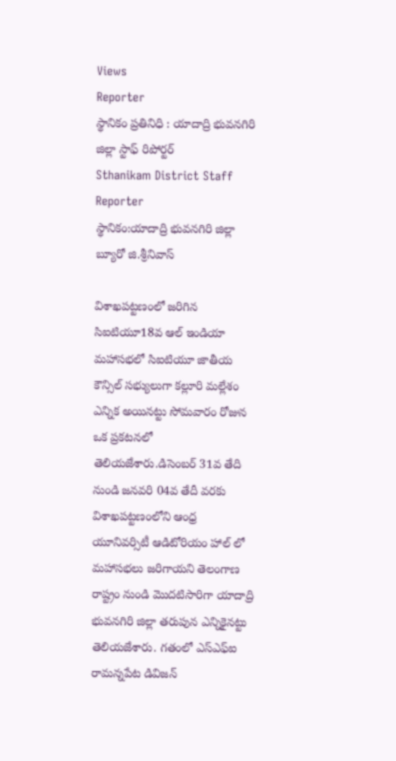Views
Reporter
స్థానికం ప్రతినిధి : యాదాద్రి భువనగిరి జిల్లా స్టాఫ్ రిపోర్టర్
Sthanikam District Staff Reporter
స్థానికం:యాదాద్రి భువనగిరి జిల్లా బ్యూరో జి.శ్రీనివాస్

విశాఖపట్టణంలో జరిగిన సిఐటియూ18వ ఆల్ ఇండియా మహాసభలో సిఐటియూ జాతీయ కౌన్సిల్ సభ్యులుగా కల్లూరి మల్లేశం ఎన్నిక అయినట్టు సోమవారం రోజున ఒక ప్రకటనలో తెలియజేశారు.డిసెంబర్ 31వ తేది నుండి జనవరి 04వ తేదీ వరకు విశాఖపట్టణంలోని ఆంధ్ర యూనివర్సిటీ ఆడిటోరియం హాల్ లో మహాసభలు జరిగాయని తెలంగాణ రాష్ట్రం నుండి మొదటిసారిగా యాదాద్రి భువనగిరి జిల్లా తరుపున ఎన్నికైనట్టు తెలియజేశారు. గతంలో ఎస్ఎఫ్ఐ రామన్నపేట డివిజన్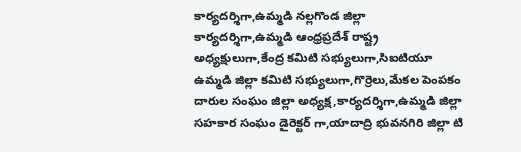కార్యదర్శిగా,ఉమ్మడి నల్లగొండ జిల్లా కార్యదర్శిగా,ఉమ్మడి ఆంధ్రప్రదేశ్ రాష్ట్ర అధ్యక్షులుగా,కేంద్ర కమిటి సభ్యులుగా,సిఐటియూ ఉమ్మడి జిల్లా కమిటి సభ్యులుగా,గొర్రెలు,మేకల పెంపకం దారుల సంఘం జిల్లా అధ్యక్ష,కార్యదర్శిగా,ఉమ్మడి జిల్లా సహకార సంఘం డైరెక్టర్ గా,యాదాద్రి భువనగిరి జిల్లా టి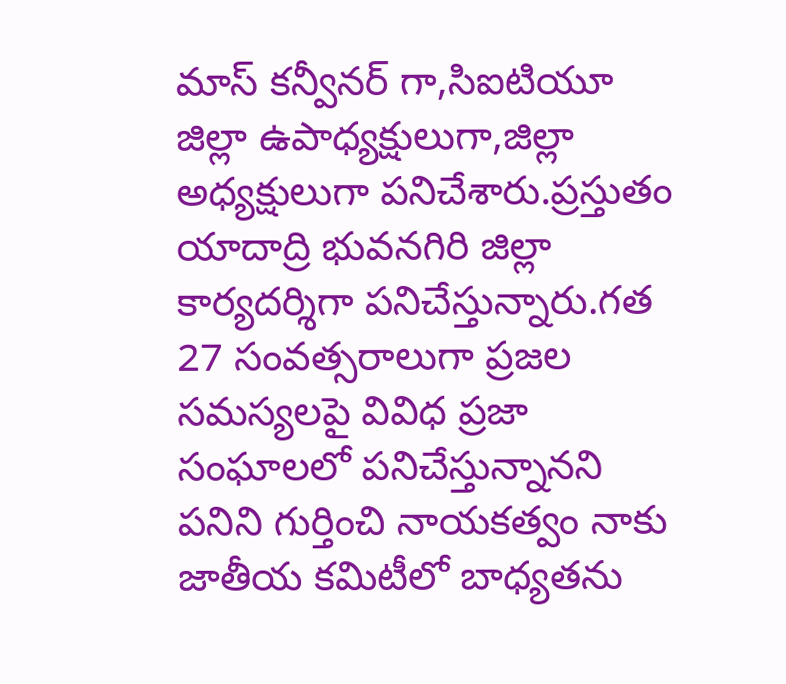మాస్ కన్వీనర్ గా,సిఐటియూ జిల్లా ఉపాధ్యక్షులుగా,జిల్లా అధ్యక్షులుగా పనిచేశారు.ప్రస్తుతం యాదాద్రి భువనగిరి జిల్లా కార్యదర్శిగా పనిచేస్తున్నారు.గత 27 సంవత్సరాలుగా ప్రజల సమస్యలపై వివిధ ప్రజా సంఘాలలో పనిచేస్తున్నానని పనిని గుర్తించి నాయకత్వం నాకు జాతీయ కమిటీలో బాధ్యతను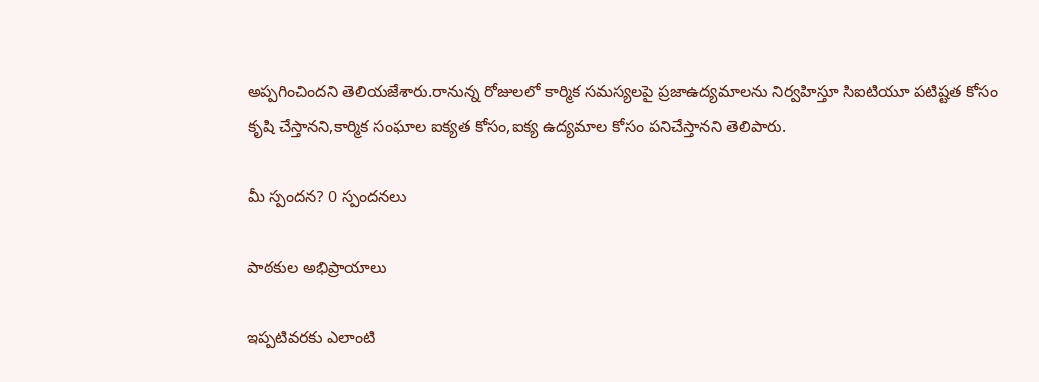అప్పగించిందని తెలియజేశారు.రానున్న రోజులలో కార్మిక సమస్యలపై ప్రజాఉద్యమాలను నిర్వహిస్తూ సిఐటియూ పటిష్టత కోసం కృషి చేస్తానని,కార్మిక సంఘాల ఐక్యత కోసం,ఐక్య ఉద్యమాల కోసం పనిచేస్తానని తెలిపారు.

మీ స్పందన? 0 స్పందనలు

పాఠకుల అభిప్రాయాలు

ఇప్పటివరకు ఎలాంటి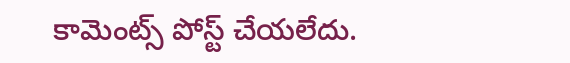కామెంట్స్ పోస్ట్ చేయలేదు.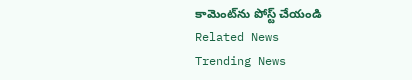కామెంట్‌ను పోస్ట్ చేయండి
Related News
Trending News